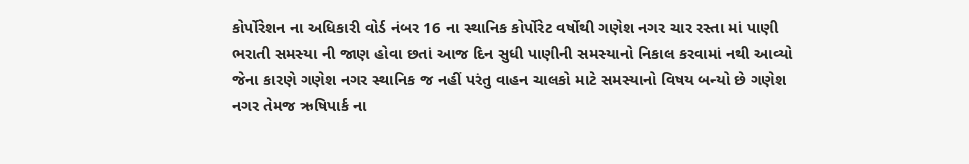કોર્પોરેશન ના અધિકારી વોર્ડ નંબર 16 ના સ્થાનિક કોર્પોરેટ વર્ષોથી ગણેશ નગર ચાર રસ્તા માં પાણી ભરાતી સમસ્યા ની જાણ હોવા છતાં આજ દિન સુધી પાણીની સમસ્યાનો નિકાલ કરવામાં નથી આવ્યો જેના કારણે ગણેશ નગર સ્થાનિક જ નહીં પરંતુ વાહન ચાલકો માટે સમસ્યાનો વિષય બન્યો છે ગણેશ નગર તેમજ ઋષિપાર્ક ના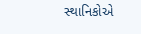સ્થાનિકોએ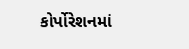કોર્પોરેશનમાં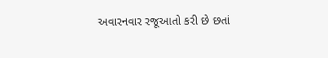અવારનવાર રજૂઆતો કરી છે છતાં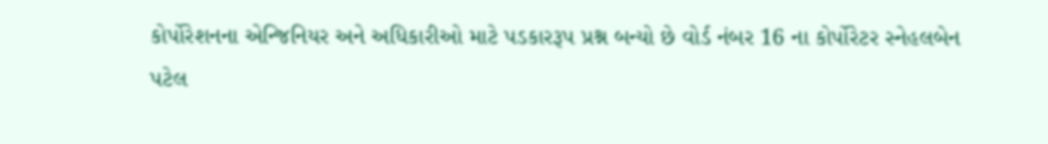કોર્પોરેશનના એન્જિનિયર અને અધિકારીઓ માટે પડકારરૂપ પ્રશ્ન બન્યો છે વોર્ડ નંબર 16 ના કોર્પોરેટર સ્નેહલબેન પટેલ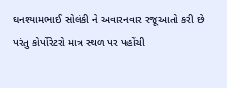ઘનશ્યામભાઈ સોલંકી ને અવારનવાર રજૂઆતો કરી છે પરંતુ કોર્પોરેટરો માત્ર સ્થળ પર પહોંચી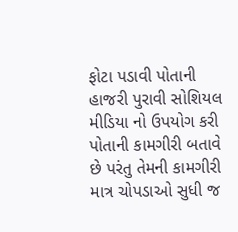ફોટા પડાવી પોતાની હાજરી પુરાવી સોશિયલ મીડિયા નો ઉપયોગ કરી પોતાની કામગીરી બતાવે છે પરંતુ તેમની કામગીરી માત્ર ચોપડાઓ સુધી જ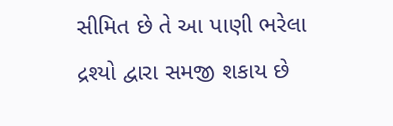સીમિત છે તે આ પાણી ભરેલા દ્રશ્યો દ્વારા સમજી શકાય છે